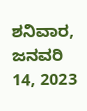ಶನಿವಾರ, ಜನವರಿ 14, 2023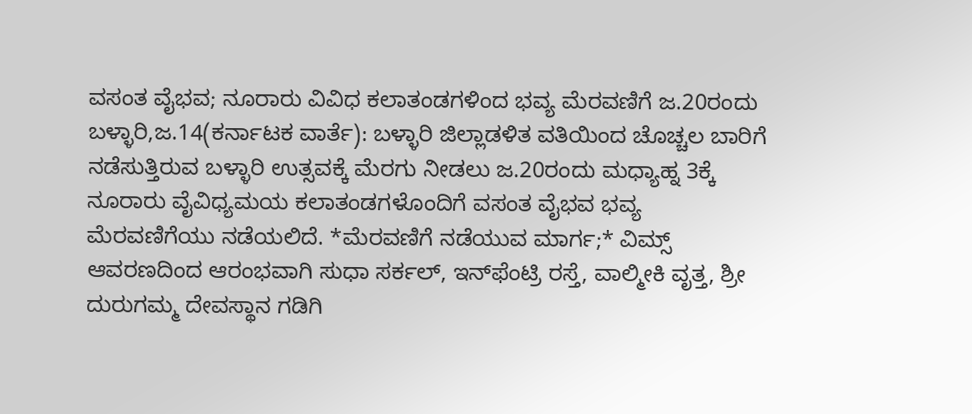ವಸಂತ ವೈಭವ; ನೂರಾರು ವಿವಿಧ ಕಲಾತಂಡಗಳಿಂದ ಭವ್ಯ ಮೆರವಣಿಗೆ ಜ.20ರಂದು ಬಳ್ಳಾರಿ,ಜ.14(ಕರ್ನಾಟಕ ವಾರ್ತೆ): ಬಳ್ಳಾರಿ ಜಿಲ್ಲಾಡಳಿತ ವತಿಯಿಂದ ಚೊಚ್ಚಲ ಬಾರಿಗೆ ನಡೆಸುತ್ತಿರುವ ಬಳ್ಳಾರಿ ಉತ್ಸವಕ್ಕೆ ಮೆರಗು ನೀಡಲು ಜ.20ರಂದು ಮಧ್ಯಾಹ್ನ 3ಕ್ಕೆ ನೂರಾರು ವೈವಿಧ್ಯಮಯ ಕಲಾತಂಡಗಳೊಂದಿಗೆ ವಸಂತ ವೈಭವ ಭವ್ಯ ಮೆರವಣಿಗೆಯು ನಡೆಯಲಿದೆ. *ಮೆರವಣಿಗೆ ನಡೆಯುವ ಮಾರ್ಗ;* ವಿಮ್ಸ್ ಆವರಣದಿಂದ ಆರಂಭವಾಗಿ ಸುಧಾ ಸರ್ಕಲ್, ಇನ್‍ಫೆಂಟ್ರಿ ರಸ್ತೆ, ವಾಲ್ಮೀಕಿ ವೃತ್ತ, ಶ್ರೀ ದುರುಗಮ್ಮ ದೇವಸ್ಥಾನ ಗಡಿಗಿ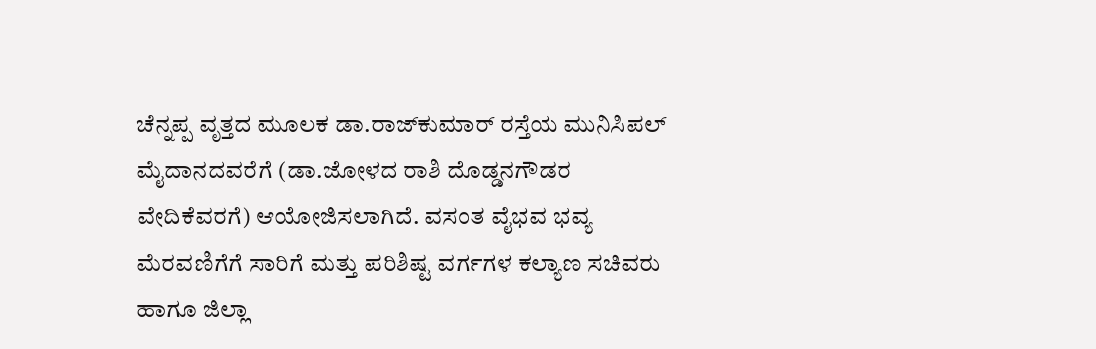ಚೆನ್ನಪ್ಪ ವೃತ್ತದ ಮೂಲಕ ಡಾ.ರಾಜ್‍ಕುಮಾರ್ ರಸ್ತೆಯ ಮುನಿಸಿಪಲ್ ಮೈದಾನದವರೆಗೆ (ಡಾ.ಜೋಳದ ರಾಶಿ ದೊಡ್ಡನಗೌಡರ ವೇದಿಕೆವರಗೆ) ಆಯೋಜಿಸಲಾಗಿದೆ. ವಸಂತ ವೈಭವ ಭವ್ಯ ಮೆರವಣಿಗೆಗೆ ಸಾರಿಗೆ ಮತ್ತು ಪರಿಶಿಷ್ಟ ವರ್ಗಗಳ ಕಲ್ಯಾಣ ಸಚಿವರು ಹಾಗೂ ಜಿಲ್ಲಾ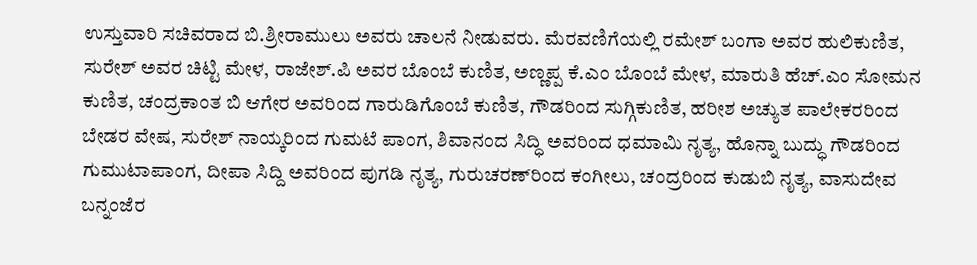ಉಸ್ತುವಾರಿ ಸಚಿವರಾದ ಬಿ.ಶ್ರೀರಾಮುಲು ಅವರು ಚಾಲನೆ ನೀಡುವರು. ಮೆರವಣಿಗೆಯಲ್ಲಿ ರಮೇಶ್ ಬಂಗಾ ಅವರ ಹುಲಿಕುಣಿತ, ಸುರೇಶ್ ಅವರ ಚಿಟ್ಟಿ ಮೇಳ, ರಾಜೇಶ್.ಪಿ ಅವರ ಬೊಂಬೆ ಕುಣಿತ, ಅಣ್ಣಪ್ಪ ಕೆ.ಎಂ ಬೊಂಬೆ ಮೇಳ, ಮಾರುತಿ ಹೆಚ್.ಎಂ ಸೋಮನ ಕುಣಿತ, ಚಂದ್ರಕಾಂತ ಬಿ ಆಗೇರ ಅವರಿಂದ ಗಾರುಡಿಗೊಂಬೆ ಕುಣಿತ, ಗೌಡರಿಂದ ಸುಗ್ಗಿಕುಣಿತ, ಹರೀಶ ಅಚ್ಯುತ ಪಾಲೇಕರರಿಂದ ಬೇಡರ ವೇಷ, ಸುರೇಶ್ ನಾಯ್ಕರಿಂದ ಗುಮಟೆ ಪಾಂಗ, ಶಿವಾನಂದ ಸಿದ್ಧಿ ಅವರಿಂದ ಧಮಾಮಿ ನೃತ್ಯ, ಹೊನ್ನಾ ಬುದ್ಧು ಗೌಡರಿಂದ ಗುಮುಟಾಪಾಂಗ, ದೀಪಾ ಸಿದ್ದಿ ಅವರಿಂದ ಪುಗಡಿ ನೃತ್ಯ, ಗುರುಚರಣ್‍ರಿಂದ ಕಂಗೀಲು, ಚಂದ್ರರಿಂದ ಕುಡುಬಿ ನೃತ್ಯ, ವಾಸುದೇವ ಬನ್ನಂಜೆರ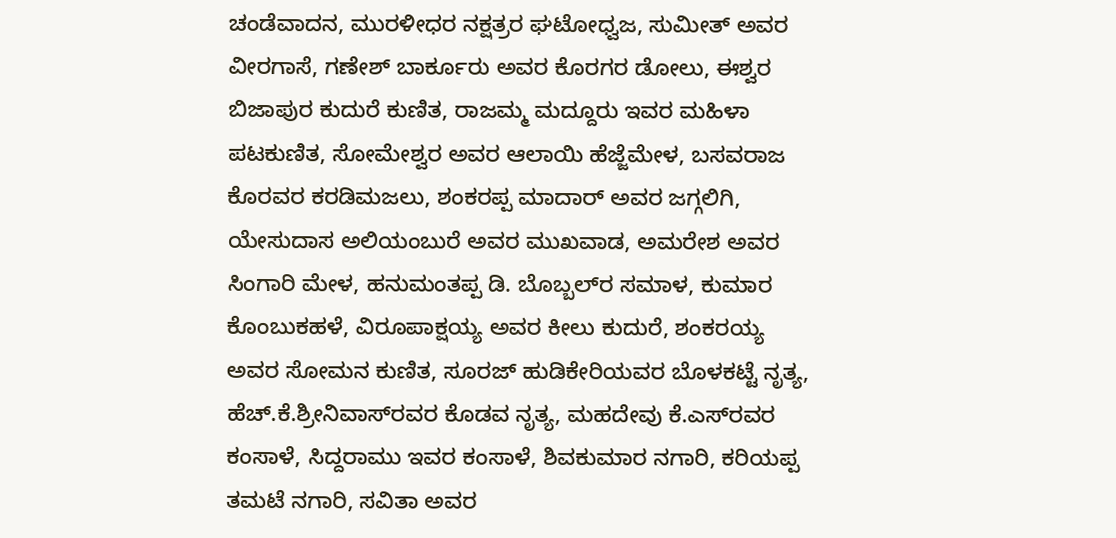ಚಂಡೆವಾದನ, ಮುರಳೀಧರ ನಕ್ಷತ್ರರ ಘಟೋಧ್ವಜ, ಸುಮೀತ್ ಅವರ ವೀರಗಾಸೆ, ಗಣೇಶ್ ಬಾರ್ಕೂರು ಅವರ ಕೊರಗರ ಡೋಲು, ಈಶ್ವರ ಬಿಜಾಪುರ ಕುದುರೆ ಕುಣಿತ, ರಾಜಮ್ಮ ಮದ್ದೂರು ಇವರ ಮಹಿಳಾ ಪಟಕುಣಿತ, ಸೋಮೇಶ್ವರ ಅವರ ಆಲಾಯಿ ಹೆಜ್ಜೆಮೇಳ, ಬಸವರಾಜ ಕೊರವರ ಕರಡಿಮಜಲು, ಶಂಕರಪ್ಪ ಮಾದಾರ್ ಅವರ ಜಗ್ಗಲಿಗಿ, ಯೇಸುದಾಸ ಅಲಿಯಂಬುರೆ ಅವರ ಮುಖವಾಡ, ಅಮರೇಶ ಅವರ ಸಿಂಗಾರಿ ಮೇಳ, ಹನುಮಂತಪ್ಪ ಡಿ. ಬೊಬ್ಬಲ್‍ರ ಸಮಾಳ, ಕುಮಾರ ಕೊಂಬುಕಹಳೆ, ವಿರೂಪಾಕ್ಷಯ್ಯ ಅವರ ಕೀಲು ಕುದುರೆ, ಶಂಕರಯ್ಯ ಅವರ ಸೋಮನ ಕುಣಿತ, ಸೂರಜ್ ಹುಡಿಕೇರಿಯವರ ಬೊಳಕಟ್ಟೆ ನೃತ್ಯ, ಹೆಚ್.ಕೆ.ಶ್ರೀನಿವಾಸ್‍ರವರ ಕೊಡವ ನೃತ್ಯ, ಮಹದೇವು ಕೆ.ಎಸ್‍ರವರ ಕಂಸಾಳೆ, ಸಿದ್ದರಾಮು ಇವರ ಕಂಸಾಳೆ, ಶಿವಕುಮಾರ ನಗಾರಿ, ಕರಿಯಪ್ಪ ತಮಟೆ ನಗಾರಿ, ಸವಿತಾ ಅವರ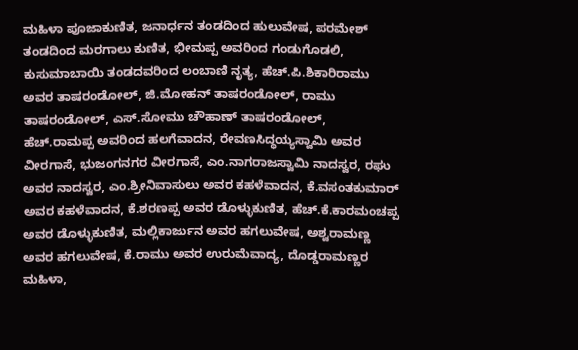ಮಹಿಳಾ ಪೂಜಾಕುಣಿತ, ಜನಾರ್ಧನ ತಂಡದಿಂದ ಹುಲುವೇಷ, ಪರಮೇಶ್ ತಂಡದಿಂದ ಮರಗಾಲು ಕುಣಿತ, ಭೀಮಪ್ಪ ಅವರಿಂದ ಗಂಡುಗೊಡಲಿ, ಕುಸುಮಾಬಾಯಿ ತಂಡದವರಿಂದ ಲಂಬಾಣಿ ನೃತ್ಯ, ಹೆಚ್.ಪಿ.ಶಿಕಾರಿರಾಮು ಅವರ ತಾಷರಂಡೋಲ್, ಜಿ.ಮೋಹನ್ ತಾಷರಂಡೋಲ್, ರಾಮು ತಾಷರಂಡೋಲ್, ಎಸ್.ಸೋಮು ಚೌಹಾಣ್ ತಾಷರಂಡೋಲ್, ಹೆಚ್.ರಾಮಪ್ಪ ಅವರಿಂದ ಹಲಗೆವಾದನ, ರೇವಣಸಿದ್ಧಯ್ಯಸ್ವಾಮಿ ಅವರ ವೀರಗಾಸೆ, ಭುಜಂಗನಗರ ವೀರಗಾಸೆ, ಎಂ.ನಾಗರಾಜಸ್ವಾಮಿ ನಾದಸ್ವರ, ರಘು ಅವರ ನಾದಸ್ವರ, ಎಂ.ಶ್ರೀನಿವಾಸುಲು ಅವರ ಕಹಳೆವಾದನ, ಕೆ.ವಸಂತಕುಮಾರ್ ಅವರ ಕಹಳೆವಾದನ, ಕೆ.ಶರಣಪ್ಪ ಅವರ ಡೊಳ್ಳುಕುಣಿತ, ಹೆಚ್.ಕೆ.ಕಾರಮಂಚಪ್ಪ ಅವರ ಡೊಳ್ಳುಕುಣಿತ, ಮಲ್ಲಿಕಾರ್ಜುನ ಅವರ ಹಗಲುವೇಷ, ಅಶ್ವರಾಮಣ್ಣ ಅವರ ಹಗಲುವೇಷ, ಕೆ.ರಾಮು ಅವರ ಉರುಮೆವಾದ್ಯ, ದೊಡ್ಡರಾಮಣ್ಣರ ಮಹಿಳಾ,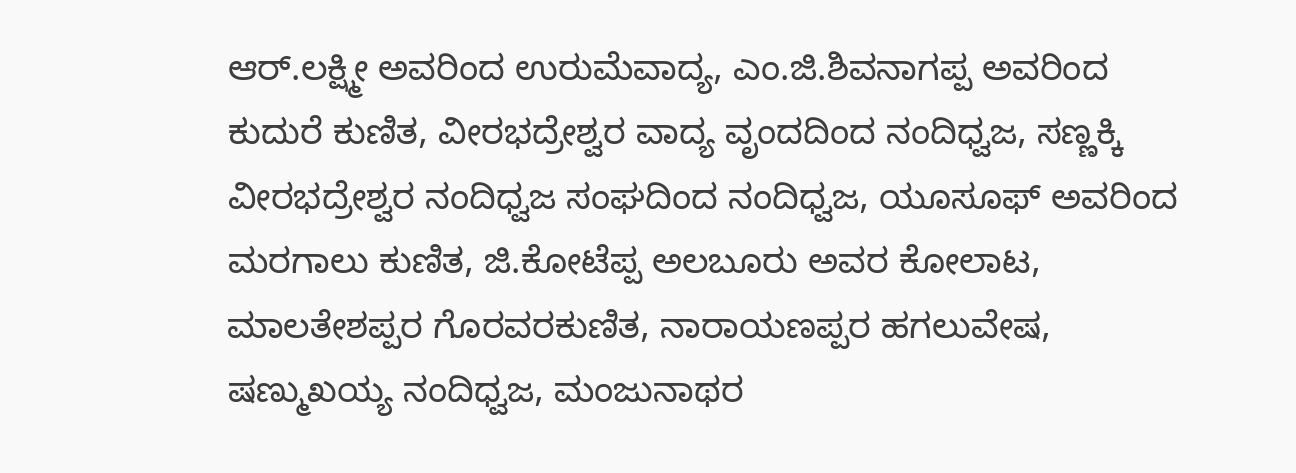ಆರ್.ಲಕ್ಷ್ಮೀ ಅವರಿಂದ ಉರುಮೆವಾದ್ಯ, ಎಂ.ಜಿ.ಶಿವನಾಗಪ್ಪ ಅವರಿಂದ ಕುದುರೆ ಕುಣಿತ, ವೀರಭದ್ರೇಶ್ವರ ವಾದ್ಯ ವೃಂದದಿಂದ ನಂದಿಧ್ವಜ, ಸಣ್ಣಕ್ಕಿ ವೀರಭದ್ರೇಶ್ವರ ನಂದಿಧ್ವಜ ಸಂಘದಿಂದ ನಂದಿಧ್ವಜ, ಯೂಸೂಫ್ ಅವರಿಂದ ಮರಗಾಲು ಕುಣಿತ, ಜಿ.ಕೋಟೆಪ್ಪ ಅಲಬೂರು ಅವರ ಕೋಲಾಟ, ಮಾಲತೇಶಪ್ಪರ ಗೊರವರಕುಣಿತ, ನಾರಾಯಣಪ್ಪರ ಹಗಲುವೇಷ, ಷಣ್ಮುಖಯ್ಯ ನಂದಿಧ್ವಜ, ಮಂಜುನಾಥರ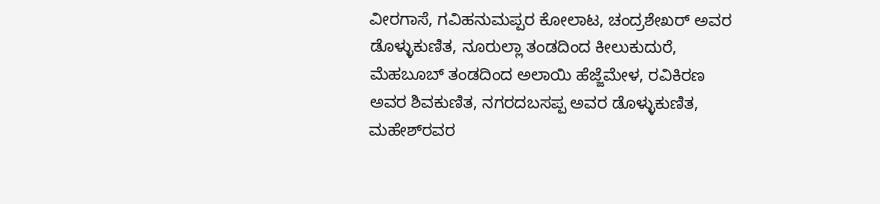ವೀರಗಾಸೆ, ಗವಿಹನುಮಪ್ಪರ ಕೋಲಾಟ, ಚಂದ್ರಶೇಖರ್ ಅವರ ಡೊಳ್ಳುಕುಣಿತ, ನೂರುಲ್ಲಾ ತಂಡದಿಂದ ಕೀಲುಕುದುರೆ, ಮೆಹಬೂಬ್ ತಂಡದಿಂದ ಅಲಾಯಿ ಹೆಜ್ಜೆಮೇಳ, ರವಿಕಿರಣ ಅವರ ಶಿವಕುಣಿತ, ನಗರದಬಸಪ್ಪ ಅವರ ಡೊಳ್ಳುಕುಣಿತ, ಮಹೇಶ್‍ರವರ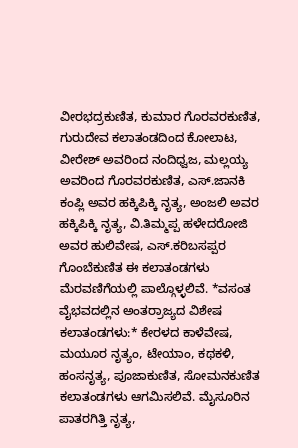ವೀರಭದ್ರಕುಣಿತ, ಕುಮಾರ ಗೊರವರಕುಣಿತ, ಗುರುದೇವ ಕಲಾತಂಡದಿಂದ ಕೋಲಾಟ, ವೀರೇಶ್ ಅವರಿಂದ ನಂದಿಧ್ವಜ, ಮಲ್ಲಯ್ಯ ಅವರಿಂದ ಗೊರವರಕುಣಿತ, ಎಸ್.ಜಾನಕಿ ಕಂಪ್ಲಿ ಅವರ ಹಕ್ಕಿಪಿಕ್ಕಿ ನೃತ್ಯ, ಅಂಜಲಿ ಅವರ ಹಕ್ಕಿಪಿಕ್ಕಿ ನೃತ್ಯ, ವಿ.ತಿಮ್ಮಪ್ಪ ಹಳೇದರೋಜಿ ಅವರ ಹುಲಿವೇಷ, ಎಸ್.ಕರಿಬಸಪ್ಪರ ಗೊಂಬೆಕುಣಿತ ಈ ಕಲಾತಂಡಗಳು ಮೆರವಣಿಗೆಯಲ್ಲಿ ಪಾಲ್ಗೊಳ್ಳಲಿವೆ. *ವಸಂತ ವೈಭವದಲ್ಲಿನ ಅಂತರ್‍ರಾಜ್ಯದ ವಿಶೇಷ ಕಲಾತಂಡಗಳು:* ಕೇರಳದ ಕಾಳೆವೇಷ, ಮಯೂರ ನೃತ್ಯಂ, ಟೇಯಾಂ, ಕಥಕಳಿ, ಹಂಸನೃತ್ಯ, ಪೂಜಾಕುಣಿತ, ಸೋಮನಕುಣಿತ ಕಲಾತಂಡಗಳು ಆಗಮಿಸಲಿವೆ. ಮೈಸೂರಿನ ಪಾತರಗಿತ್ತಿ ನೃತ್ಯ,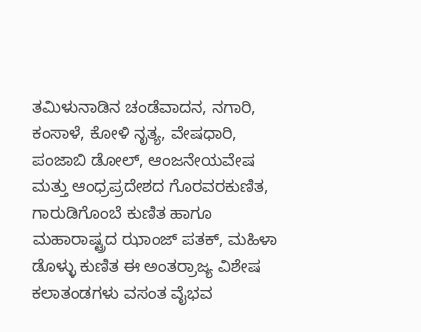ತಮಿಳುನಾಡಿನ ಚಂಡೆವಾದನ, ನಗಾರಿ, ಕಂಸಾಳೆ, ಕೋಳಿ ನೃತ್ಯ, ವೇಷಧಾರಿ, ಪಂಜಾಬಿ ಡೋಲ್, ಆಂಜನೇಯವೇಷ ಮತ್ತು ಆಂಧ್ರಪ್ರದೇಶದ ಗೊರವರಕುಣಿತ, ಗಾರುಡಿಗೊಂಬೆ ಕುಣಿತ ಹಾಗೂ ಮಹಾರಾಷ್ಟ್ರದ ಝಾಂಜ್ ಪತಕ್, ಮಹಿಳಾ ಡೊಳ್ಳು ಕುಣಿತ ಈ ಅಂತರ್‍ರಾಜ್ಯ ವಿಶೇಷ ಕಲಾತಂಡಗಳು ವಸಂತ ವೈಭವ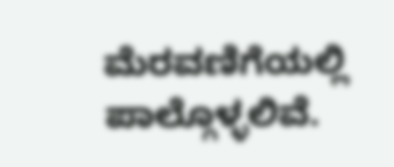ಮೆರವಣಿಗೆಯಲ್ಲಿ ಪಾಲ್ಗೊಳ್ಳಲಿವೆ.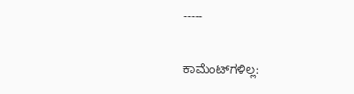-----

ಕಾಮೆಂಟ್‌ಗಳಿಲ್ಲ: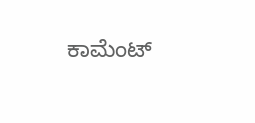ಕಾಮೆಂಟ್‌‌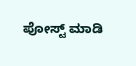ಪೋಸ್ಟ್‌ ಮಾಡಿ